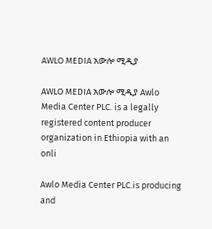AWLO MEDIA አውሎ ሚዲያ

AWLO MEDIA አውሎ ሚዲያ Awlo Media Center PLC. is a legally registered content producer organization in Ethiopia with an onli

Awlo Media Center PLC.is producing and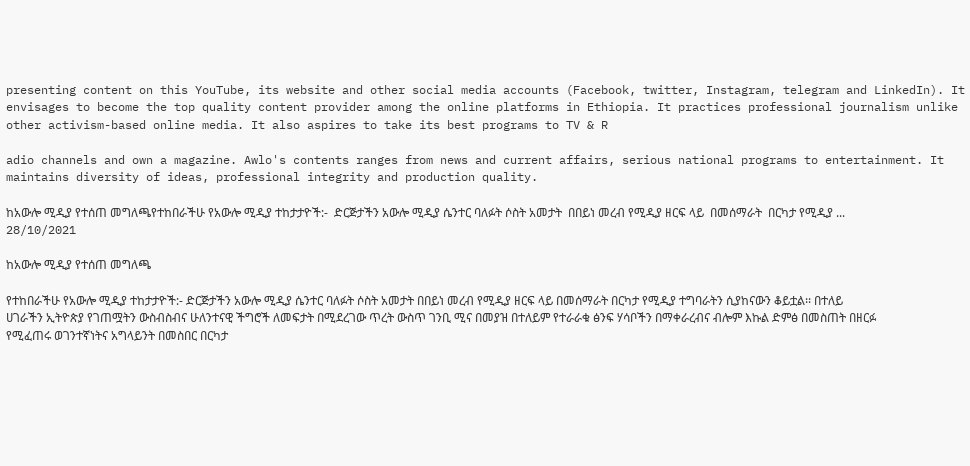presenting content on this YouTube, its website and other social media accounts (Facebook, twitter, Instagram, telegram and LinkedIn). It envisages to become the top quality content provider among the online platforms in Ethiopia. It practices professional journalism unlike other activism-based online media. It also aspires to take its best programs to TV & R

adio channels and own a magazine. Awlo's contents ranges from news and current affairs, serious national programs to entertainment. It maintains diversity of ideas, professional integrity and production quality.

ከአውሎ ሚዲያ የተሰጠ መግለጫየተከበራችሁ የአውሎ ሚዲያ ተከታታዮች:-  ድርጅታችን አውሎ ሚዲያ ሴንተር ባለፉት ሶስት አመታት  በበይነ መረብ የሚዲያ ዘርፍ ላይ  በመሰማራት  በርካታ የሚዲያ ...
28/10/2021

ከአውሎ ሚዲያ የተሰጠ መግለጫ

የተከበራችሁ የአውሎ ሚዲያ ተከታታዮች:- ድርጅታችን አውሎ ሚዲያ ሴንተር ባለፉት ሶስት አመታት በበይነ መረብ የሚዲያ ዘርፍ ላይ በመሰማራት በርካታ የሚዲያ ተግባራትን ሲያከናውን ቆይቷል፡፡ በተለይ ሀገራችን ኢትዮጵያ የገጠሟትን ውስብስብና ሁለንተናዊ ችግሮች ለመፍታት በሚደረገው ጥረት ውስጥ ገንቢ ሚና በመያዝ በተለይም የተራራቁ ፅንፍ ሃሳቦችን በማቀራረብና ብሎም እኩል ድምፅ በመስጠት በዘርፉ የሚፈጠሩ ወገንተኛነትና አግላይንት በመስበር በርካታ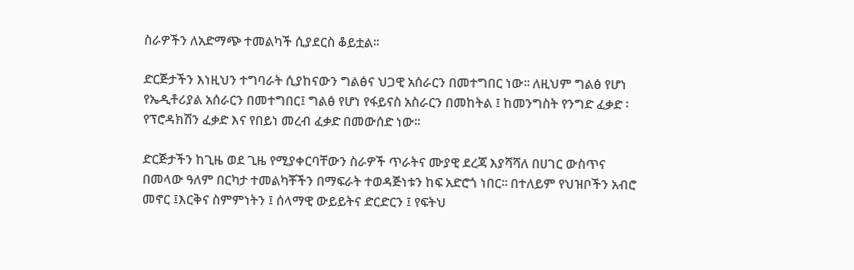ስራዎችን ለአድማጭ ተመልካች ሲያደርስ ቆይቷል፡፡

ድርጅታችን እነዚህን ተግባራት ሲያከናውን ግልፅና ህጋዊ አሰራርን በመተግበር ነው፡፡ ለዚህም ግልፅ የሆነ የኤዲቶሪያል አሰራርን በመተግበር፤ ግልፅ የሆነ የፋይናስ አስራርን በመከትል ፤ ከመንግስት የንግድ ፈቃድ ፡የፕሮዳክሽን ፈቃድ እና የበይነ መረብ ፈቃድ በመውሰድ ነው፡፡

ድርጅታችን ከጊዜ ወደ ጊዜ የሚያቀርባቸውን ስራዎች ጥራትና ሙያዊ ደረጃ እያሻሻለ በሀገር ውስጥና በመላው ዓለም በርካታ ተመልካቾችን በማፍራት ተወዳጅነቱን ከፍ አድሮጎ ነበር፡፡ በተለይም የህዝቦችን አብሮ መኖር ፤እርቅና ስምምነትን ፤ ሰላማዊ ውይይትና ድርድርን ፤ የፍትህ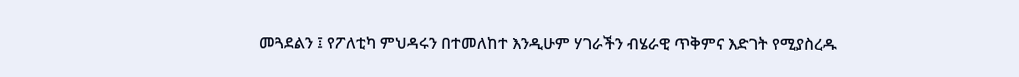መጓደልን ፤ የፖለቲካ ምህዳሩን በተመለከተ እንዲሁም ሃገራችን ብሄራዊ ጥቅምና እድገት የሚያስረዱ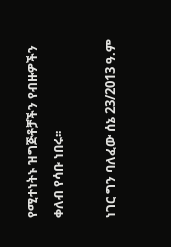የሚተነትኑ ዝግጅቶቻችን የብዙዎችን ቀለብ የሳቡ ነበሩ፡፡

ነገር ግን ባለፈው ሰኔ 23/2013 ዓ.ም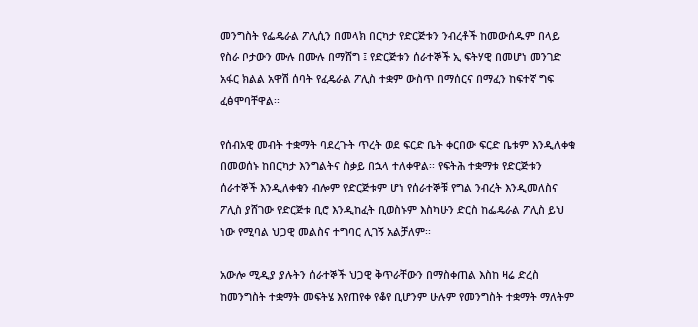መንግስት የፌዴራል ፖሊሲን በመላክ በርካታ የድርጅቱን ንብረቶች ከመውሰዱም በላይ የስራ ቦታውን ሙሉ በሙሉ በማሸግ ፤ የድርጅቱን ሰራተኞች ኢ ፍትሃዊ በመሆነ መንገድ አፋር ክልል አዋሽ ሰባት የፈዴራል ፖሊስ ተቋም ውስጥ በማሰርና በማፈን ከፍተኛ ግፍ ፈፅሞባቸዋል፡፡

የሰብአዊ መብት ተቋማት ባደረጉት ጥረት ወደ ፍርድ ቤት ቀርበው ፍርድ ቤቱም እንዲለቀቁ በመወሰኑ ከበርካታ እንግልትና ስቃይ በኋላ ተለቀዋል፡፡ የፍትሕ ተቋማቱ የድርጅቱን ሰራተኞች እንዲለቀቁን ብሎም የድርጅቱም ሆነ የሰራተኞቹ የግል ንብረት እንዲመለስና ፖሊስ ያሸገው የድርጅቱ ቢሮ እንዲከፈት ቢወስኑም እስካሁን ድርስ ከፌዴራል ፖሊስ ይህ ነው የሚባል ህጋዊ መልስና ተግባር ሊገኝ አልቻለም፡፡

አውሎ ሚዲያ ያሉትን ሰራተኞች ህጋዊ ቅጥራቸውን በማስቀጠል እስከ ዛሬ ድረስ ከመንግስት ተቋማት መፍትሄ እየጠየቀ የቆየ ቢሆንም ሁሉም የመንግስት ተቋማት ማለትም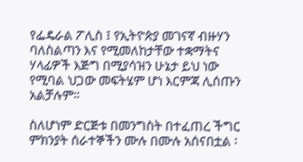የፌዴራል ፖሊስ ፤ የኢትዮጵያ መገናኛ ብዙሃን ባለስልጣን እና የሚመለከታቸው ተቋማትና ሃላፊዎች እጅግ በሚያሳዝን ሁኔታ ይህ ነው የሚባል ህጋው መፍትሄም ሆነ እርምጃ ሊሰጡን አልቻሉም፡፡

ስለሆነም ድርጅቱ በመንግስት በተፈጠረ ችግር ምክንያት ሰራተኞችን ሙሉ በሙሉ አሰናበቷል ፡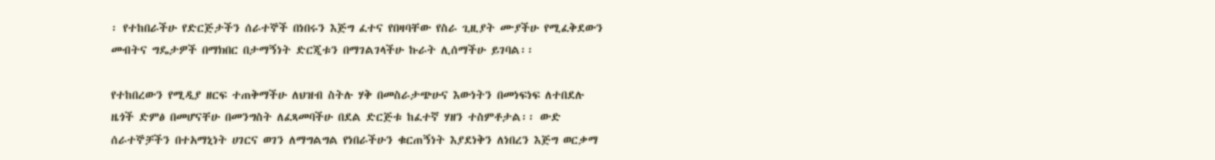፡ የተከበራችሁ የድርጅታችን ሰራተኞች በነበሩን እጅግ ፈተና የበዛባቸው የስራ ጊዚያት ሙያችሁ የሚፈቅደውን መብትና ግዴታዎች በማክበር በታማኝነት ድርጂቱን በማገልገላችሁ ኩራት ሊሰማችሁ ይገባል፡፡

የተከበረውን የሚዲያ ዘርፍ ተጠቅማችሁ ለህዝብ ስትሉ ሃቅ በመስራታጭሁና እውነትን በመነፍነፍ ለተበደሉ ዜጎች ድምፅ በመሆናቸሁ በመንግስት ለፈጻመባችሁ በደል ድርጅቱ ከፈተኛ ሃዘን ተስምቶታል፡፡ ውድ ሰራተኞቻችን በተአማኒነት ሀገርና ወገን ለማግልግል የነበራችሁን ቁርጠኝነት እያደነቅን ለነበረን እጅግ ወርቃማ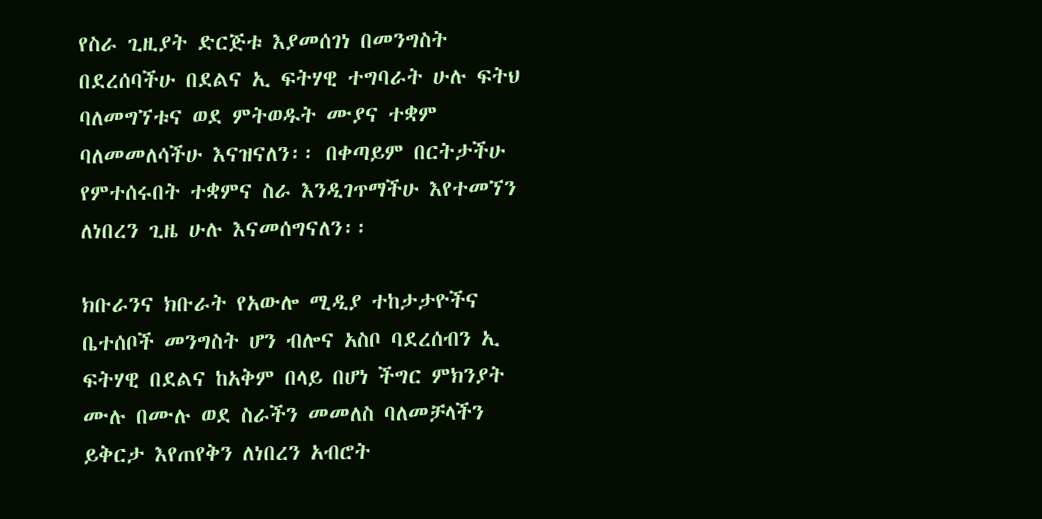የስራ ጊዚያት ድርጅቱ እያመሰገነ በመንግስት በደረሰባችሁ በደልና ኢ ፍትሃዊ ተግባራት ሁሉ ፍትህ ባለመግኘቱና ወደ ምትወዱት ሙያና ተቋም ባለመመለሳችሁ እናዝናለን፡፡ በቀጣይም በርትታችሁ የምተሰሩበት ተቋምና ስራ እንዲገጥማችሁ እየተመኘን ለነበረን ጊዜ ሁሉ እናመሰግናለን፡፡

ክቡራንና ክቡራት የአውሎ ሚዲያ ተከታታዮችና ቤተሰቦች መንግስት ሆን ብሎና አስቦ ባደረሰብን ኢ ፍትሃዊ በደልና ከአቅም በላይ በሆነ ችግር ምክንያት ሙሉ በሙሉ ወደ ስራችን መመለስ ባለመቻላችን ይቅርታ እየጠየቅን ለነበረን አብሮት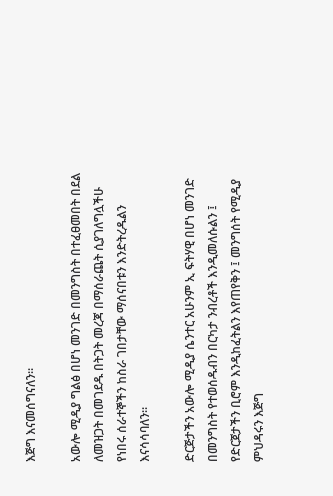እጅግ እናመሰግናለን፡፡

አውሎ ሚዲያ ግልፅ በሆነ መንገድ በመንግስት በተፈፀመበት በደል ለመዝጋት በመገደዱ በትጋት መረጃ በማሰራጨት ሲያገለግሏችሁ የነበሩ ሰራተኞችን ከስራ ገበታቸው ማሰናበቱን እንድትረዱልን እናሳሳባለን፡፡

ድርጅታችን አውሎ ሚዲያ ሴንተር አሁንም ኢ ፍትሃዊ በሆነ መንገድ በመንግስት የተወሰዱብን በርካታ ንብረቶች እንዲመለሱልን ፤ የድርጀታችን ቢሮም እንዲከፈትልን እየጠየቅን ፤ መንግሰት የሚዲያ ምህዳሩን እጅግ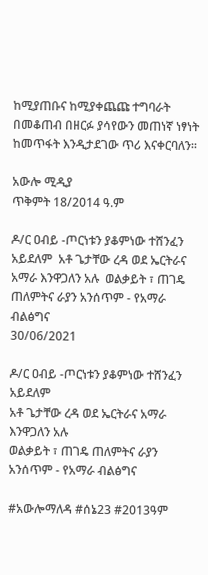ከሚያጠቡና ከሚያቀጨጩ ተግባራት በመቆጠብ በዘርፉ ያሳየውን መጠነኛ ነፃነት ከመጥፋት እንዲታደገው ጥሪ እናቀርባለን፡፡

አውሎ ሚዲያ
ጥቅምት 18/2014 ዓ.ም

ዶ/ር ዐብይ -ጦርነቱን ያቆምነው ተሸንፈን አይደለም  አቶ ጌታቸው ረዳ ወደ ኤርትራና አማራ እንዋጋለን አሉ  ወልቃይት ፣ ጠገዴ ጠለምትና ራያን አንሰጥም - የአማራ ብልፅግና
30/06/2021

ዶ/ር ዐብይ -ጦርነቱን ያቆምነው ተሸንፈን አይደለም
አቶ ጌታቸው ረዳ ወደ ኤርትራና አማራ እንዋጋለን አሉ
ወልቃይት ፣ ጠገዴ ጠለምትና ራያን አንሰጥም - የአማራ ብልፅግና

#አውሎማለዳ #ሰኔ23 #2013ዓም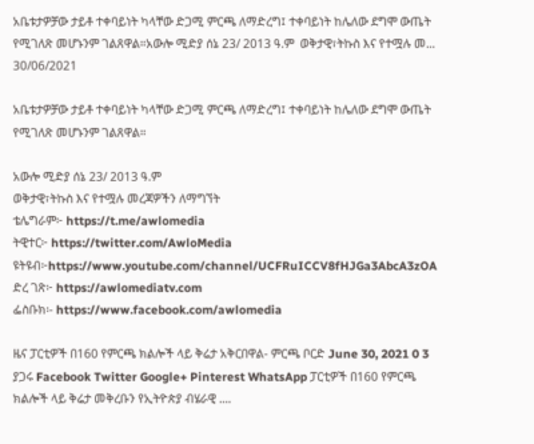አቤቱታዎቻው ታይቶ ተቀባይነት ካላቸው ድጋሚ ምርጫ ለማድረግ፤ ተቀባይነት ከሌለው ደግሞ ውጤት የሚገለጽ መሆኑንም ገልጸዋል።አውሎ ሚድያ ሰኔ 23/ 2013 ዓ.ም  ወቅታዊ፣ትኩስ እና የተሟሉ መ...
30/06/2021

አቤቱታዎቻው ታይቶ ተቀባይነት ካላቸው ድጋሚ ምርጫ ለማድረግ፤ ተቀባይነት ከሌለው ደግሞ ውጤት የሚገለጽ መሆኑንም ገልጸዋል።

አውሎ ሚድያ ሰኔ 23/ 2013 ዓ.ም
ወቅታዊ፣ትኩስ እና የተሟሉ መረጃዎችን ለማግኘት
ቴሌግራም፦ https://t.me/awlomedia
ትዊተር፦ https://twitter.com/AwloMedia
ዩትዩብ፦https://www.youtube.com/channel/UCFRuICCV8fHJGa3AbcA3zOA
ድረ ገጽ፦ https://awlomediatv.com
ፌስቡክ፡- https://www.facebook.com/awlomedia

ዜና ፓርቲዎች በ160 የምርጫ ክልሎች ላይ ቅሬታ አቅርበዋል- ምርጫ ቦርድ June 30, 2021 0 3 ያጋሩ Facebook Twitter Google+ Pinterest WhatsApp ፓርቲዎች በ160 የምርጫ ክልሎች ላይ ቅሬታ መቅረቡን የኢትዮጵያ ብሄራዊ ....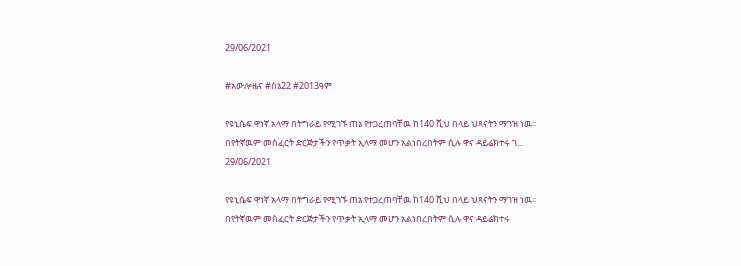29/06/2021

#አውሎዜና #ሰኔ22 #2013ዓም

የዩኒሴፍ ዋነኛ አላማ በትግራይ የሚገኙ ጠኔ የተጋረጠባቸዉ ከ140 ሺህ በላይ ህጻናትን ማገዝ ነዉ፡፡ በየትኛዉም መስፈርት ድርጅታችን የጥቃት ኢላማ መሆን አልነበረበትም ሲሉ ዋና ዳይሬክተሩ ገ...
29/06/2021

የዩኒሴፍ ዋነኛ አላማ በትግራይ የሚገኙ ጠኔ የተጋረጠባቸዉ ከ140 ሺህ በላይ ህጻናትን ማገዝ ነዉ፡፡ በየትኛዉም መስፈርት ድርጅታችን የጥቃት ኢላማ መሆን አልነበረበትም ሲሉ ዋና ዳይሬክተሩ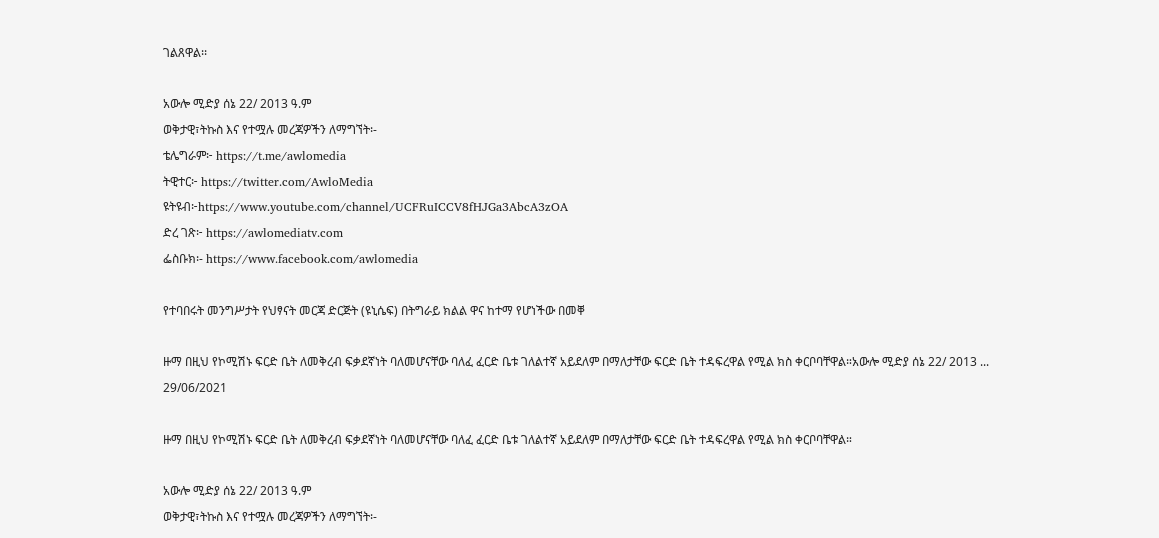ገልጸዋል፡፡

አውሎ ሚድያ ሰኔ 22/ 2013 ዓ.ም
ወቅታዊ፣ትኩስ እና የተሟሉ መረጃዎችን ለማግኘት፡-
ቴሌግራም፦ https://t.me/awlomedia
ትዊተር፦ https://twitter.com/AwloMedia
ዩትዩብ፦https://www.youtube.com/channel/UCFRuICCV8fHJGa3AbcA3zOA
ድረ ገጽ፦ https://awlomediatv.com
ፌስቡክ፡- https://www.facebook.com/awlomedia

የተባበሩት መንግሥታት የህፃናት መርጃ ድርጅት (ዩኒሴፍ) በትግራይ ክልል ዋና ከተማ የሆነችው በመቐ

ዙማ በዚህ የኮሚሽኑ ፍርድ ቤት ለመቅረብ ፍቃደኛነት ባለመሆናቸው ባለፈ ፈርድ ቤቱ ገለልተኛ አይደለም በማለታቸው ፍርድ ቤት ተዳፍረዋል የሚል ክስ ቀርቦባቸዋል።አውሎ ሚድያ ሰኔ 22/ 2013 ...
29/06/2021

ዙማ በዚህ የኮሚሽኑ ፍርድ ቤት ለመቅረብ ፍቃደኛነት ባለመሆናቸው ባለፈ ፈርድ ቤቱ ገለልተኛ አይደለም በማለታቸው ፍርድ ቤት ተዳፍረዋል የሚል ክስ ቀርቦባቸዋል።

አውሎ ሚድያ ሰኔ 22/ 2013 ዓ.ም
ወቅታዊ፣ትኩስ እና የተሟሉ መረጃዎችን ለማግኘት፡-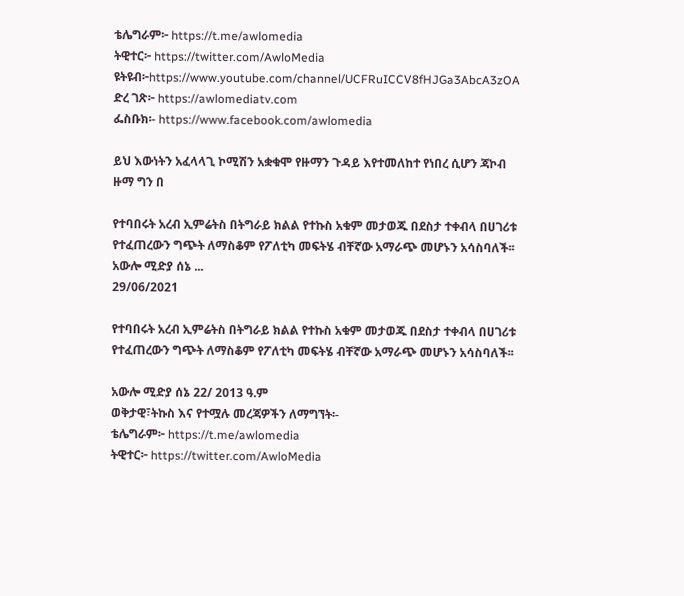ቴሌግራም፦ https://t.me/awlomedia
ትዊተር፦ https://twitter.com/AwloMedia
ዩትዩብ፦https://www.youtube.com/channel/UCFRuICCV8fHJGa3AbcA3zOA
ድረ ገጽ፦ https://awlomediatv.com
ፌስቡክ፡- https://www.facebook.com/awlomedia

ይህ እውነትን አፈላላጊ ኮሚሽን አቋቁሞ የዙማን ጉዳይ እየተመለከተ የነበረ ሲሆን ጃኮብ ዙማ ግን በ

የተባበሩት አረብ ኢምሬትስ በትግራይ ክልል የተኩስ አቁም መታወጁ በደስታ ተቀብላ በሀገሪቱ የተፈጠረውን ግጭት ለማስቆም የፖለቲካ መፍትሄ ብቸኛው አማራጭ መሆኑን አሳስባለች፡፡አውሎ ሚድያ ሰኔ ...
29/06/2021

የተባበሩት አረብ ኢምሬትስ በትግራይ ክልል የተኩስ አቁም መታወጁ በደስታ ተቀብላ በሀገሪቱ የተፈጠረውን ግጭት ለማስቆም የፖለቲካ መፍትሄ ብቸኛው አማራጭ መሆኑን አሳስባለች፡፡

አውሎ ሚድያ ሰኔ 22/ 2013 ዓ.ም
ወቅታዊ፣ትኩስ እና የተሟሉ መረጃዎችን ለማግኘት፡-
ቴሌግራም፦ https://t.me/awlomedia
ትዊተር፦ https://twitter.com/AwloMedia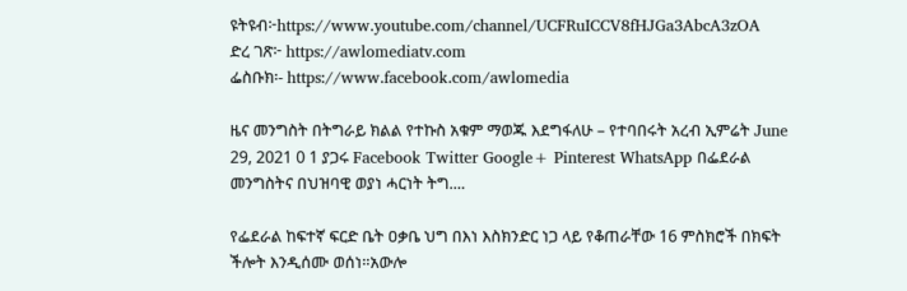ዩትዩብ፦https://www.youtube.com/channel/UCFRuICCV8fHJGa3AbcA3zOA
ድረ ገጽ፦ https://awlomediatv.com
ፌስቡክ፡- https://www.facebook.com/awlomedia

ዜና መንግስት በትግራይ ክልል የተኩስ አቁም ማወጁ እደግፋለሁ – የተባበሩት አረብ ኢምሬት June 29, 2021 0 1 ያጋሩ Facebook Twitter Google+ Pinterest WhatsApp በፌደራል መንግስትና በህዝባዊ ወያነ ሓርነት ትግ....

የፌደራል ከፍተኛ ፍርድ ቤት ዐቃቤ ህግ በእነ እስክንድር ነጋ ላይ የቆጠራቸው 16 ምስክሮች በክፍት ችሎት እንዲሰሙ ወሰነ።አውሎ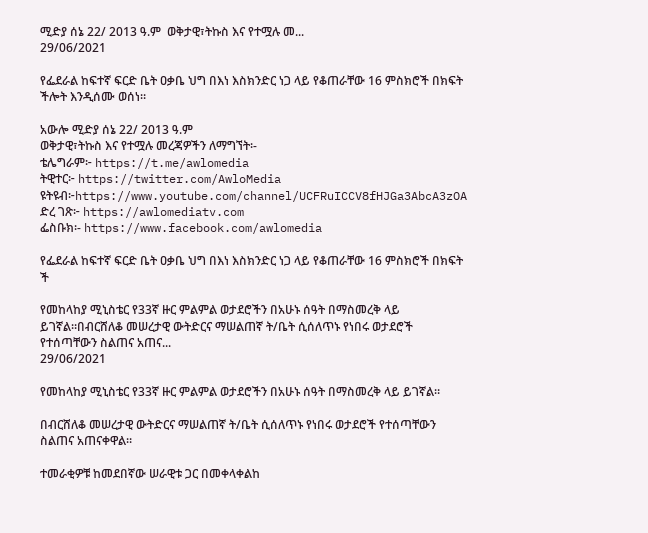ሚድያ ሰኔ 22/ 2013 ዓ.ም  ወቅታዊ፣ትኩስ እና የተሟሉ መ...
29/06/2021

የፌደራል ከፍተኛ ፍርድ ቤት ዐቃቤ ህግ በእነ እስክንድር ነጋ ላይ የቆጠራቸው 16 ምስክሮች በክፍት ችሎት እንዲሰሙ ወሰነ።

አውሎ ሚድያ ሰኔ 22/ 2013 ዓ.ም
ወቅታዊ፣ትኩስ እና የተሟሉ መረጃዎችን ለማግኘት፡-
ቴሌግራም፦ https://t.me/awlomedia
ትዊተር፦ https://twitter.com/AwloMedia
ዩትዩብ፦https://www.youtube.com/channel/UCFRuICCV8fHJGa3AbcA3zOA
ድረ ገጽ፦ https://awlomediatv.com
ፌስቡክ፡- https://www.facebook.com/awlomedia

የፌደራል ከፍተኛ ፍርድ ቤት ዐቃቤ ህግ በእነ እስክንድር ነጋ ላይ የቆጠራቸው 16 ምስክሮች በክፍት ች

የመከላከያ ሚኒስቴር የ33ኛ ዙር ምልምል ወታደሮችን በአሁኑ ሰዓት በማስመረቅ ላይ ይገኛል።በብርሸለቆ መሠረታዊ ውትድርና ማሠልጠኛ ት/ቤት ሲሰለጥኑ የነበሩ ወታደሮች የተሰጣቸውን ስልጠና አጠና...
29/06/2021

የመከላከያ ሚኒስቴር የ33ኛ ዙር ምልምል ወታደሮችን በአሁኑ ሰዓት በማስመረቅ ላይ ይገኛል።

በብርሸለቆ መሠረታዊ ውትድርና ማሠልጠኛ ት/ቤት ሲሰለጥኑ የነበሩ ወታደሮች የተሰጣቸውን ስልጠና አጠናቀዋል።

ተመራቂዎቹ ከመደበኛው ሠራዊቱ ጋር በመቀላቀልከ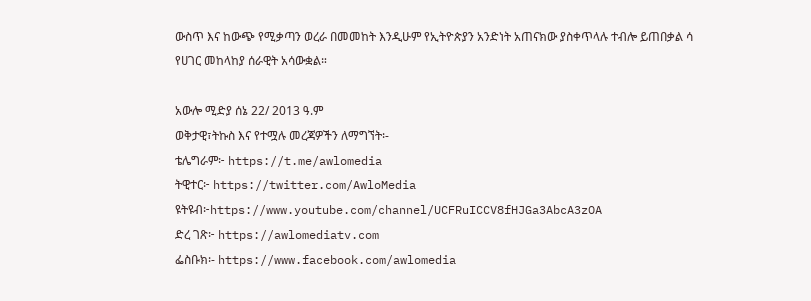ውስጥ እና ከውጭ የሚቃጣን ወረራ በመመከት እንዲሁም የኢትዮጵያን አንድነት አጠናክው ያስቀጥላሉ ተብሎ ይጠበቃል ሳ የሀገር መከላከያ ሰራዊት አሳውቋል።

አውሎ ሚድያ ሰኔ 22/ 2013 ዓ.ም
ወቅታዊ፣ትኩስ እና የተሟሉ መረጃዎችን ለማግኘት፡-
ቴሌግራም፦ https://t.me/awlomedia
ትዊተር፦ https://twitter.com/AwloMedia
ዩትዩብ፦https://www.youtube.com/channel/UCFRuICCV8fHJGa3AbcA3zOA
ድረ ገጽ፦ https://awlomediatv.com
ፌስቡክ፡- https://www.facebook.com/awlomedia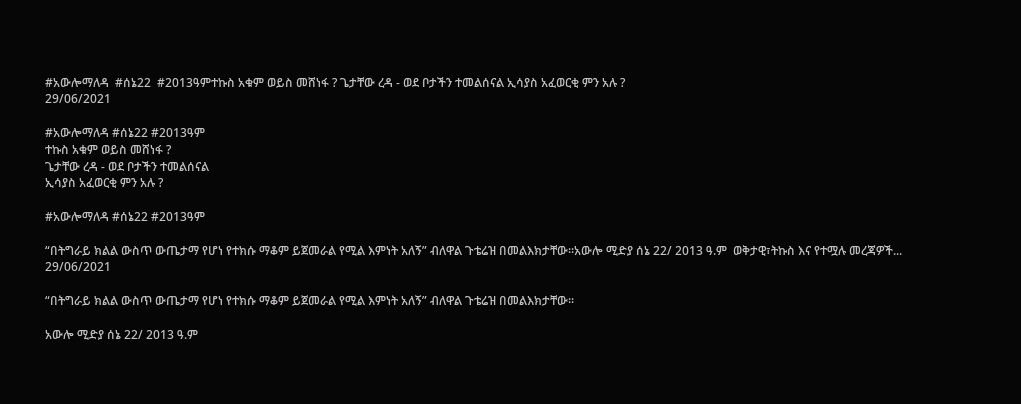#አውሎማለዳ  #ሰኔ22  #2013ዓምተኩስ አቁም ወይስ መሸነፋ ? ጌታቸው ረዳ - ወደ ቦታችን ተመልሰናል ኢሳያስ አፈወርቂ ምን አሉ ?
29/06/2021

#አውሎማለዳ #ሰኔ22 #2013ዓም
ተኩስ አቁም ወይስ መሸነፋ ?
ጌታቸው ረዳ - ወደ ቦታችን ተመልሰናል
ኢሳያስ አፈወርቂ ምን አሉ ?

#አውሎማለዳ #ሰኔ22 #2013ዓም

“በትግራይ ክልል ውስጥ ውጤታማ የሆነ የተክሱ ማቆም ይጀመራል የሚል እምነት አለኝ” ብለዋል ጉቴሬዝ በመልእክታቸው፡፡አውሎ ሚድያ ሰኔ 22/ 2013 ዓ.ም  ወቅታዊ፣ትኩስ እና የተሟሉ መረጃዎች...
29/06/2021

“በትግራይ ክልል ውስጥ ውጤታማ የሆነ የተክሱ ማቆም ይጀመራል የሚል እምነት አለኝ” ብለዋል ጉቴሬዝ በመልእክታቸው፡፡

አውሎ ሚድያ ሰኔ 22/ 2013 ዓ.ም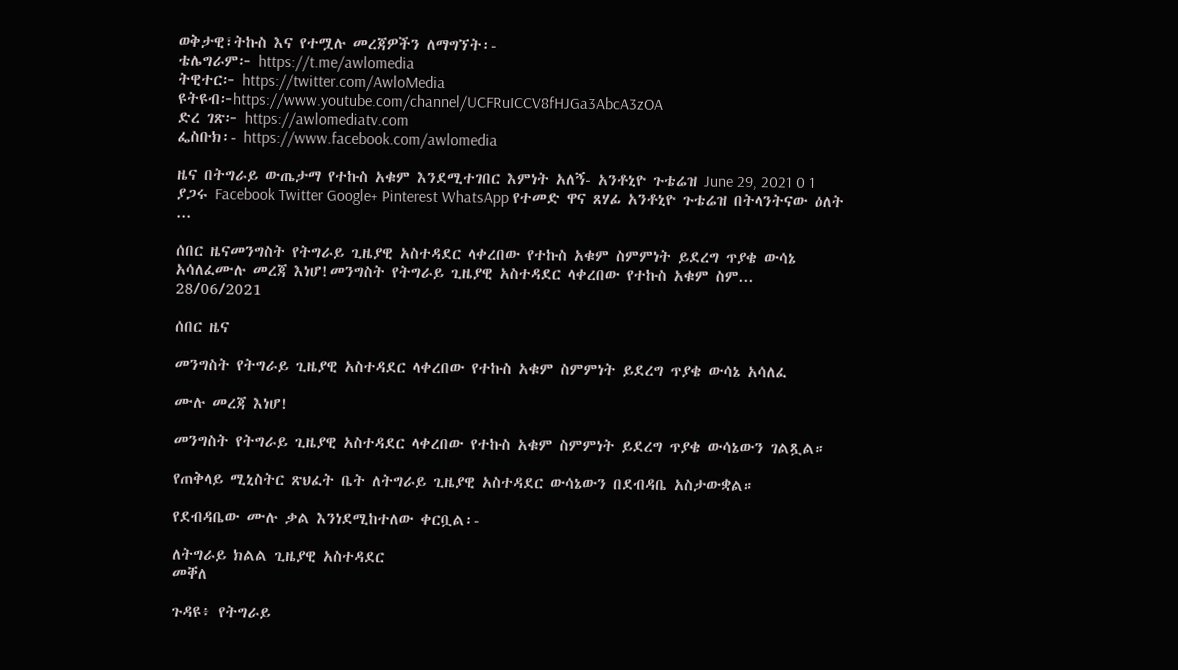ወቅታዊ፣ትኩስ እና የተሟሉ መረጃዎችን ለማግኘት፡-
ቴሌግራም፦ https://t.me/awlomedia
ትዊተር፦ https://twitter.com/AwloMedia
ዩትዩብ፦https://www.youtube.com/channel/UCFRuICCV8fHJGa3AbcA3zOA
ድረ ገጽ፦ https://awlomediatv.com
ፌስቡክ፡- https://www.facebook.com/awlomedia

ዜና በትግራይ ውጤታማ የተኩስ አቁም እንደሚተገበር እምነት አለኝ- አንቶኒዮ ጉቴሬዝ June 29, 2021 0 1 ያጋሩ Facebook Twitter Google+ Pinterest WhatsApp የተመድ ዋና ጸሃፊ አንቶኒዮ ጉቴሬዝ በትላንትናው ዕለት ...

ሰበር ዜናመንግስት የትግራይ ጊዜያዊ አስተዳደር ላቀረበው የተኩስ አቁም ስምምነት ይደረግ ጥያቄ ውሳኔ አሳለፈሙሉ መረጃ እነሆ!መንግስት የትግራይ ጊዜያዊ አስተዳደር ላቀረበው የተኩስ አቁም ስም...
28/06/2021

ሰበር ዜና

መንግስት የትግራይ ጊዜያዊ አስተዳደር ላቀረበው የተኩስ አቁም ስምምነት ይደረግ ጥያቄ ውሳኔ አሳለፈ

ሙሉ መረጃ እነሆ!

መንግስት የትግራይ ጊዜያዊ አስተዳደር ላቀረበው የተኩስ አቁም ስምምነት ይደረግ ጥያቄ ውሳኔውን ገልጿል።

የጠቅላይ ሚኒስትር ጽህፈት ቤት ለትግራይ ጊዜያዊ አስተዳደር ውሳኔውን በደብዳቤ አስታውቋል።

የደብዳቤው ሙሉ ቃል እንነደሚከተለው ቀርቧል፡-

ለትግራይ ክልል ጊዜያዊ አስተዳደር
መቐለ

ጉዳዩ፥ የትግራይ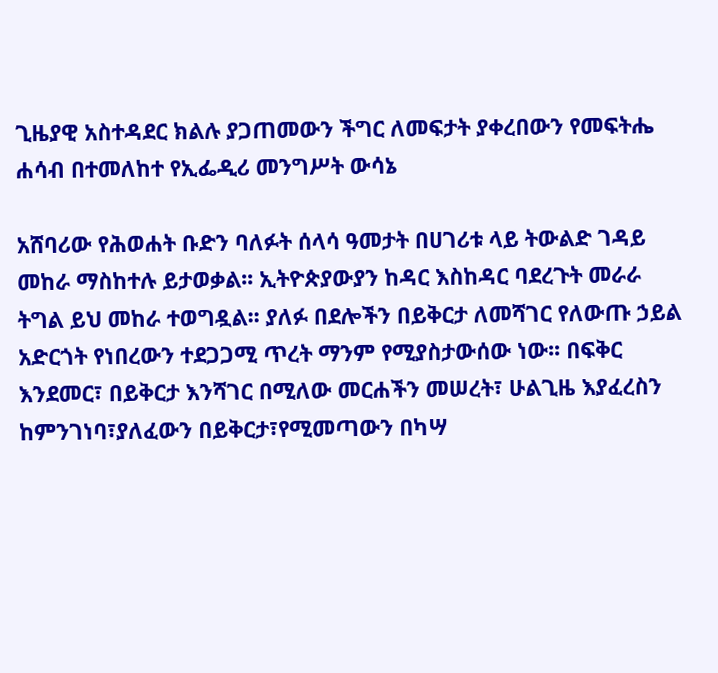ጊዜያዊ አስተዳደር ክልሉ ያጋጠመውን ችግር ለመፍታት ያቀረበውን የመፍትሔ ሐሳብ በተመለከተ የኢፌዲሪ መንግሥት ውሳኔ

አሸባሪው የሕወሐት ቡድን ባለፉት ሰላሳ ዓመታት በሀገሪቱ ላይ ትውልድ ገዳይ መከራ ማስከተሉ ይታወቃል፡፡ ኢትዮጵያውያን ከዳር እስከዳር ባደረጉት መራራ ትግል ይህ መከራ ተወግዷል፡፡ ያለፉ በደሎችን በይቅርታ ለመሻገር የለውጡ ኃይል አድርጎት የነበረውን ተደጋጋሚ ጥረት ማንም የሚያስታውሰው ነው፡፡ በፍቅር እንደመር፣ በይቅርታ እንሻገር በሚለው መርሐችን መሠረት፣ ሁልጊዜ እያፈረስን ከምንገነባ፣ያለፈውን በይቅርታ፣የሚመጣውን በካሣ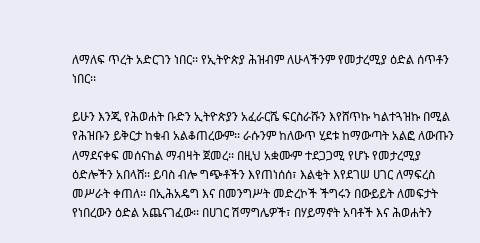ለማለፍ ጥረት አድርገን ነበር፡፡ የኢትዮጵያ ሕዝብም ለሁላችንም የመታረሚያ ዕድል ሰጥቶን ነበር፡፡

ይሁን እንጂ የሕወሐት ቡድን ኢትዮጵያን አፈራርሼ ፍርስራሹን እየሸጥኩ ካልተጓዝኩ በሚል የሕዝቡን ይቅርታ ከቁብ አልቆጠረውም፡፡ ራሱንም ከለውጥ ሂደቱ ከማውጣት አልፎ ለውጡን ለማደናቀፍ መሰናከል ማብዛት ጀመረ፡፡ በዚህ አቋሙም ተደጋጋሚ የሆኑ የመታረሚያ ዕድሎችን አበላሸ፡፡ ይባስ ብሎ ግጭቶችን እየጠነሰሰ፣ እልቂት እየደገሠ ሀገር ለማፍረስ መሥራት ቀጠለ፡፡ በኢሕአዴግ እና በመንግሥት መድረኮች ችግሩን በውይይት ለመፍታት የነበረውን ዕድል አጨናገፈው፡፡ በሀገር ሽማግሌዎች፣ በሃይማኖት አባቶች እና ሕወሐትን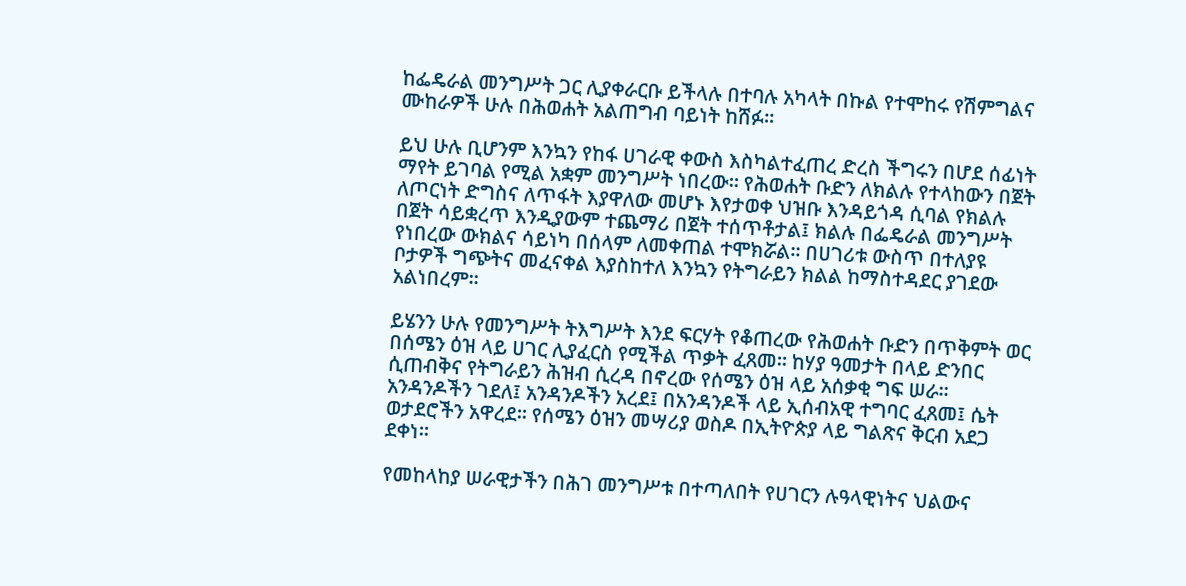ከፌዴራል መንግሥት ጋር ሊያቀራርቡ ይችላሉ በተባሉ አካላት በኩል የተሞከሩ የሽምግልና ሙከራዎች ሁሉ በሕወሐት አልጠግብ ባይነት ከሸፉ፡፡

ይህ ሁሉ ቢሆንም እንኳን የከፋ ሀገራዊ ቀውስ እስካልተፈጠረ ድረስ ችግሩን በሆደ ሰፊነት ማየት ይገባል የሚል አቋም መንግሥት ነበረው፡፡ የሕወሐት ቡድን ለክልሉ የተላከውን በጀት ለጦርነት ድግስና ለጥፋት እያዋለው መሆኑ እየታወቀ ህዝቡ እንዳይጎዳ ሲባል የክልሉ በጀት ሳይቋረጥ እንዲያውም ተጨማሪ በጀት ተሰጥቶታል፤ ክልሉ በፌዴራል መንግሥት የነበረው ውክልና ሳይነካ በሰላም ለመቀጠል ተሞክሯል፡፡ በሀገሪቱ ውስጥ በተለያዩ ቦታዎች ግጭትና መፈናቀል እያስከተለ እንኳን የትግራይን ክልል ከማስተዳደር ያገደው አልነበረም፡፡

ይሄንን ሁሉ የመንግሥት ትእግሥት እንደ ፍርሃት የቆጠረው የሕወሐት ቡድን በጥቅምት ወር በሰሜን ዕዝ ላይ ሀገር ሊያፈርስ የሚችል ጥቃት ፈጸመ፡፡ ከሃያ ዓመታት በላይ ድንበር ሲጠብቅና የትግራይን ሕዝብ ሲረዳ በኖረው የሰሜን ዕዝ ላይ አሰቃቂ ግፍ ሠራ፡፡ አንዳንዶችን ገደለ፤ አንዳንዶችን አረደ፤ በአንዳንዶች ላይ ኢሰብአዊ ተግባር ፈጸመ፤ ሴት ወታደሮችን አዋረደ፡፡ የሰሜን ዕዝን መሣሪያ ወስዶ በኢትዮጵያ ላይ ግልጽና ቅርብ አደጋ ደቀነ፡፡

የመከላከያ ሠራዊታችን በሕገ መንግሥቱ በተጣለበት የሀገርን ሉዓላዊነትና ህልውና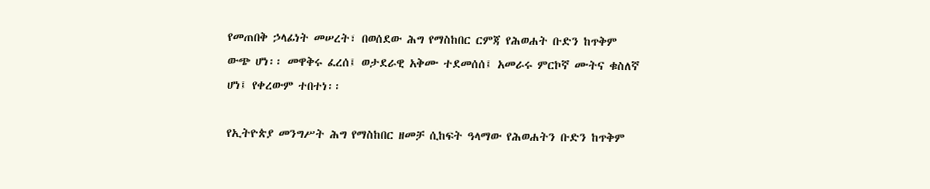የመጠበቅ ኃላፊነት መሠረት፣ በወሰደው ሕግ የማስከበር ርምጃ የሕወሐት ቡድን ከጥቅም ውጭ ሆነ፡፡ መዋቅሩ ፈረሰ፤ ወታደራዊ አቅሙ ተደመሰሰ፤ አመራሩ ምርኮኛ ሙትና ቁስለኛ ሆነ፤ የቀረውም ተበተነ፡፡

የኢትዮጵያ መንግሥት ሕግ የማስከበር ዘመቻ ሲከፍት ዓላማው የሕወሐትን ቡድን ከጥቅም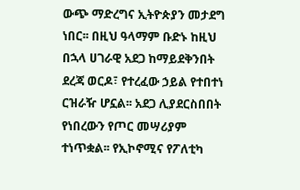ውጭ ማድረግና ኢትዮጵያን መታደግ ነበር፡፡ በዚህ ዓላማም ቡድኑ ከዚህ በኋላ ሀገራዊ አደጋ ከማይደቅንበት ደረጃ ወርዶ፣ የተረፈው ኃይል የተበተነ ርዝራዥ ሆኗል፡፡ አደጋ ሊያደርስበበት የነበረውን የጦር መሣሪያም ተነጥቋል፡፡ የኢኮኖሚና የፖለቲካ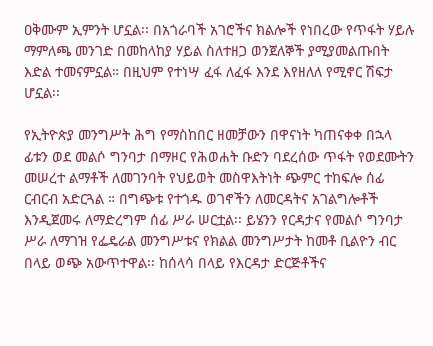ዐቅሙም ኢምንት ሆኗል፡፡ በአጎራባች አገሮችና ክልሎች የነበረው የጥፋት ሃይሉ ማምለጫ መንገድ በመከላከያ ሃይል ስለተዘጋ ወንጀለኞች ያሚያመልጡበት እድል ተመናምኗል። በዚህም የተነሣ ፈፋ ለፈፋ እንደ እየዘለለ የሚኖር ሽፍታ ሆኗል፡፡

የኢትዮጵያ መንግሥት ሕግ የማስከበር ዘመቻውን በዋናነት ካጠናቀቀ በኋላ ፊቱን ወደ መልሶ ግንባታ በማዞር የሕወሐት ቡድን ባደረሰው ጥፋት የወደሙትን መሠረተ ልማቶች ለመገንባት የህይወት መስዋእትነት ጭምር ተከፍሎ ሰፊ ርብርብ አድርጓል ። በግጭቱ የተጎዱ ወገኖችን ለመርዳትና አገልግሎቶች እንዲጀመሩ ለማድረግም ሰፊ ሥራ ሠርቷል፡፡ ይሄንን የርዳታና የመልሶ ግንባታ ሥራ ለማገዝ የፌዴራል መንግሥቱና የክልል መንግሥታት ከመቶ ቢልዮን ብር በላይ ወጭ አውጥተዋል፡፡ ከሰላሳ በላይ የእርዳታ ድርጅቶችና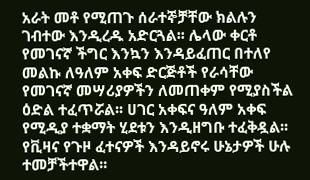አራት መቶ የሚጠጉ ሰራተኞቻቸው ክልሉን ገብተው እንዲረዱ አድርጓል፡፡ ሌላው ቀርቶ የመገናኛ ችግር እንኳን እንዳይፈጠር በተለየ መልኩ ለዓለም አቀፍ ድርጅቶች የራሳቸው የመገናኛ መሣሪያዎችን ለመጠቀም የሚያስችል ዕድል ተፈጥሯል፡፡ ሀገር አቀፍና ዓለም አቀፍ የሚዲያ ተቋማት ሂደቱን እንዲዘግቡ ተፈቅዷል፡፡ የቪዛና የጉዞ ፈተናዎች እንዳይኖሩ ሁኔታዎች ሁሉ ተመቻችተዋል፡፡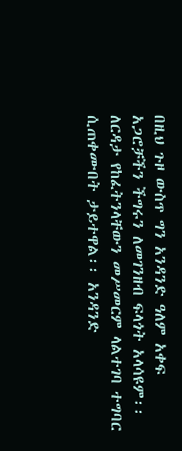በዚህ ጉዞ ውስጥ ግን አንዳንድ ዓለም አቀፍ አጋሮቻችን ችግሩን ለመገንዘብ ፍላጎት አላሳዩም፡፡ ለርዳታ የከፈትንላቸውን መሥመርም ላልተገባ ተግባር ሲጠቀሙበት ታይተዋል፡፡ አንዳንድ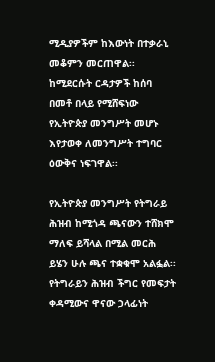ሚዲያዎችም ከእውነት በተቃራኒ መቆምን መርጠዋል፡፡ ከሚደርሱት ርዳታዎች ከሰባ በመቶ በላይ የሚሸፍነው የኢትዮጵያ መንግሥት መሆኑ እየታወቀ ለመንግሥት ተግባር ዕውቅና ነፍገዋል፡፡

የኢትዮጵያ መንግሥት የትግራይ ሕዝብ ከሚጎዳ ጫናውን ተሸክሞ ማለፍ ይሻላል በሚል መርሕ ይሄን ሁሉ ጫና ተቋቁሞ አልፏል፡፡ የትግራይን ሕዝብ ችግር የመፍታት ቀዳሚውና ዋናው ኃላፊነት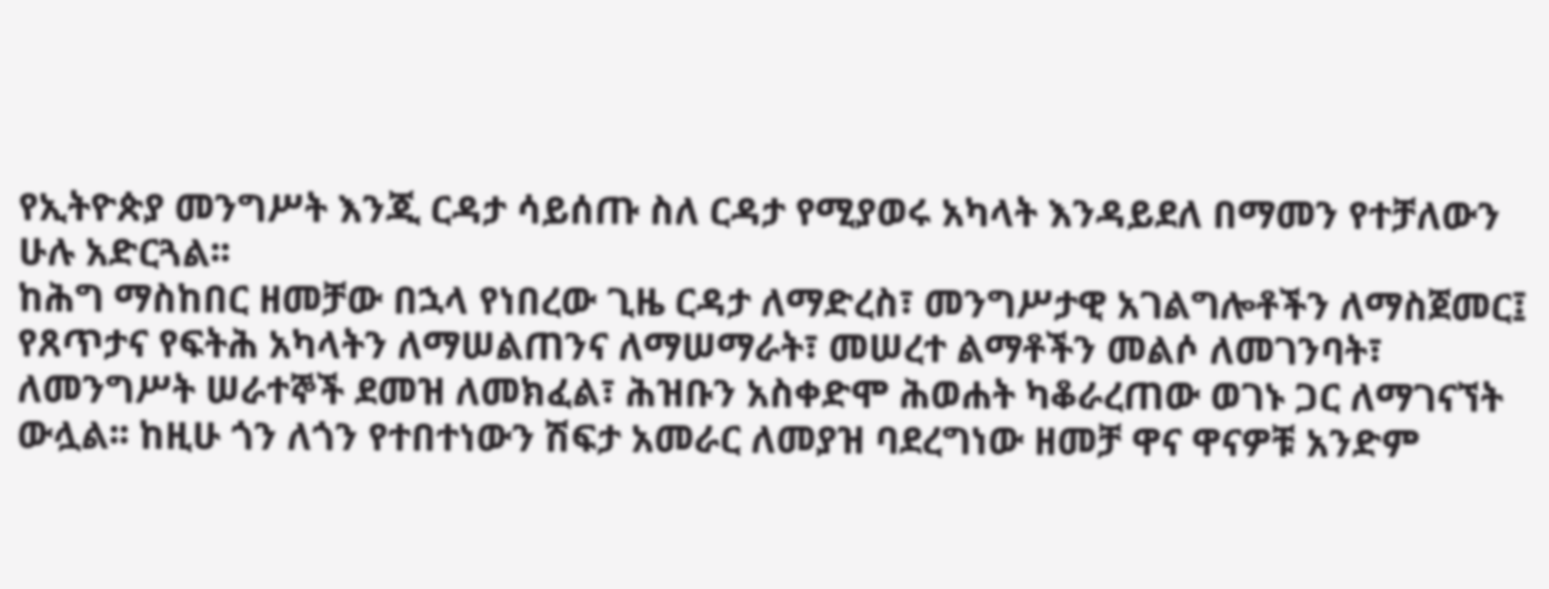የኢትዮጵያ መንግሥት እንጂ ርዳታ ሳይሰጡ ስለ ርዳታ የሚያወሩ አካላት እንዳይደለ በማመን የተቻለውን ሁሉ አድርጓል፡፡
ከሕግ ማስከበር ዘመቻው በኋላ የነበረው ጊዜ ርዳታ ለማድረስ፣ መንግሥታዊ አገልግሎቶችን ለማስጀመር፤ የጸጥታና የፍትሕ አካላትን ለማሠልጠንና ለማሠማራት፣ መሠረተ ልማቶችን መልሶ ለመገንባት፣ ለመንግሥት ሠራተኞች ደመዝ ለመክፈል፣ ሕዝቡን አስቀድሞ ሕወሐት ካቆራረጠው ወገኑ ጋር ለማገናኘት ውሏል፡፡ ከዚሁ ጎን ለጎን የተበተነውን ሽፍታ አመራር ለመያዝ ባደረግነው ዘመቻ ዋና ዋናዎቹ አንድም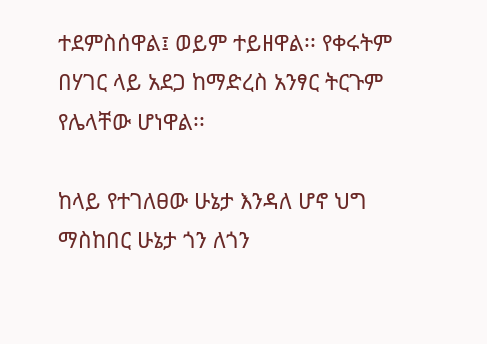ተደምስሰዋል፤ ወይም ተይዘዋል፡፡ የቀሩትም በሃገር ላይ አደጋ ከማድረስ አንፃር ትርጉም የሌላቸው ሆነዋል፡፡

ከላይ የተገለፀው ሁኔታ እንዳለ ሆኖ ህግ ማስከበር ሁኔታ ጎን ለጎን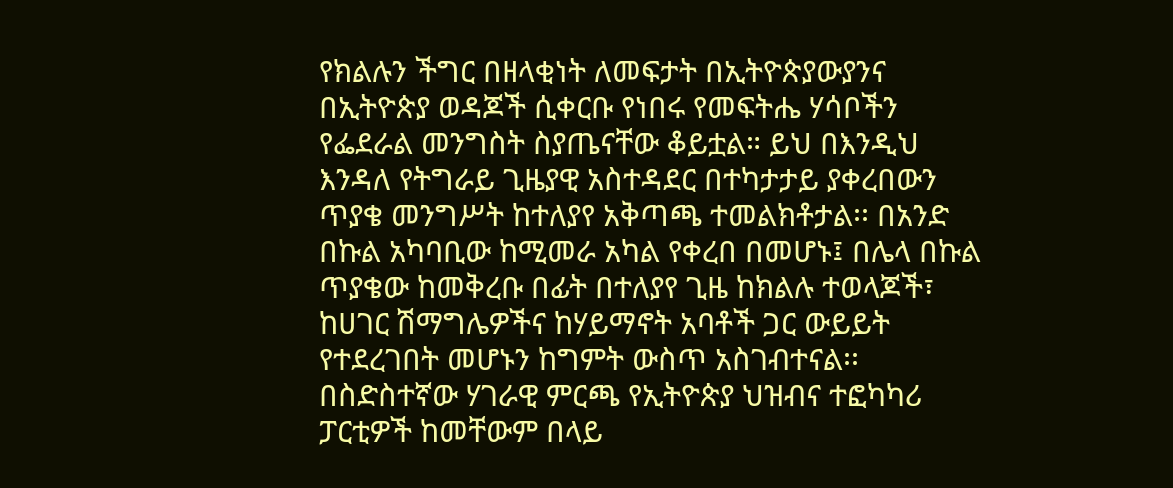የክልሉን ችግር በዘላቂነት ለመፍታት በኢትዮጵያውያንና በኢትዮጵያ ወዳጆች ሲቀርቡ የነበሩ የመፍትሔ ሃሳቦችን የፌደራል መንግስት ስያጤናቸው ቆይቷል። ይህ በእንዲህ እንዳለ የትግራይ ጊዜያዊ አስተዳደር በተካታታይ ያቀረበውን ጥያቄ መንግሥት ከተለያየ አቅጣጫ ተመልክቶታል፡፡ በአንድ በኩል አካባቢው ከሚመራ አካል የቀረበ በመሆኑ፤ በሌላ በኩል ጥያቄው ከመቅረቡ በፊት በተለያየ ጊዜ ከክልሉ ተወላጆች፣ ከሀገር ሽማግሌዎችና ከሃይማኖት አባቶች ጋር ውይይት የተደረገበት መሆኑን ከግምት ውስጥ አስገብተናል፡፡ በስድስተኛው ሃገራዊ ምርጫ የኢትዮጵያ ህዝብና ተፎካካሪ ፓርቲዎች ከመቸውም በላይ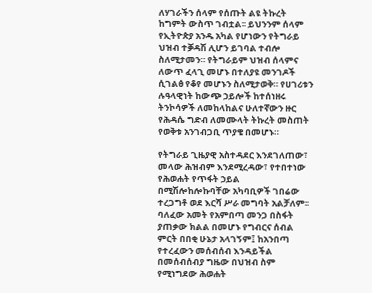ለሃገራችን ሰላም የሰጡት ልዩ ትኩረት ከግምት ውስጥ ገብቷል፡፡ ይህንንም ሰላም የኢትዮጵያ አንዱ አካል የሆነውን የትግራይ ህዝብ ተቓዳሽ ሊሆን ይገባል ተብሎ ስለሚታመን። የትግራይም ህዝብ ሰላምና ለውጥ ፈላጊ መሆኑ በተለያዩ መንገዶች ሲገልፅ የቆየ መሆኑን ስለሚታወቅ። የሀገሪቱን ሉዓላዊነት ከውጭ ኃይሎች ከተሰነዘሩ ትንኮሳዎች ለመከላከልና ሁለተኛውን ዙር የሕዳሴ ግድብ ለመሙላት ትኩረት መስጠት የወቅቱ አንገብጋቢ ጥያቄ በመሆኑ።

የትግራይ ጊዜያዊ አስተዳደር እንደገለጠው፣ መላው ሕዝብም እንደሚረዳው፣ የተበተነው የሕወሐት የጥፋት ኃይል በሚሽሎከሎኩባቸው አካባቢዎች ገበሬው ተረጋግቶ ወደ እርሻ ሥራ መግባት አልቻለም፡፡ ባለፈው አመት የአምበጣ መንጋ በስፋት ያጠቃው ክልል በመሆኑ የግብርና ሰብል ምርት በበቂ ሁኔታ አላገኝም፤ ከአንበጣ የተረፈውን መሰብሰብ እንዳይችል በመሰብሰብያ ግዜው በህዝብ ስም የሚነግደው ሕወሐት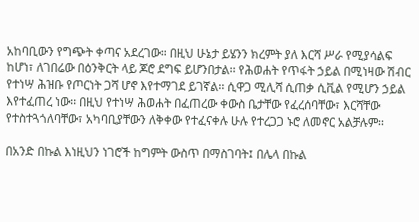አከባቢውን የግጭት ቀጣና አደረገው። በዚህ ሁኔታ ይሄንን ክረምት ያለ እርሻ ሥራ የሚያሳልፍ ከሆነ፣ ለገበሬው በዕንቅርት ላይ ጆሮ ደግፍ ይሆንበታል፡፡ የሕወሐት የጥፋት ኃይል በሚነዛው ሽብር የተነሣ ሕዝቡ የጦርነት ጋሻ ሆኖ እየተማገደ ይገኛል፡፡ ሲዋጋ ሚሊሻ ሲጠቃ ሲቪል የሚሆን ኃይል እየተፈጠረ ነው፡፡ በዚህ የተነሣ ሕወሐት በፈጠረው ቀውስ ቤታቸው የፈረሰባቸው፣ እርሻቸው የተስተጓጎለባቸው፣ አካባቢያቸውን ለቅቀው የተፈናቀሉ ሁሉ የተረጋጋ ኑሮ ለመኖር አልቻሉም፡፡

በአንድ በኩል እነዚህን ነገሮች ከግምት ውስጥ በማስገባት፤ በሌላ በኩል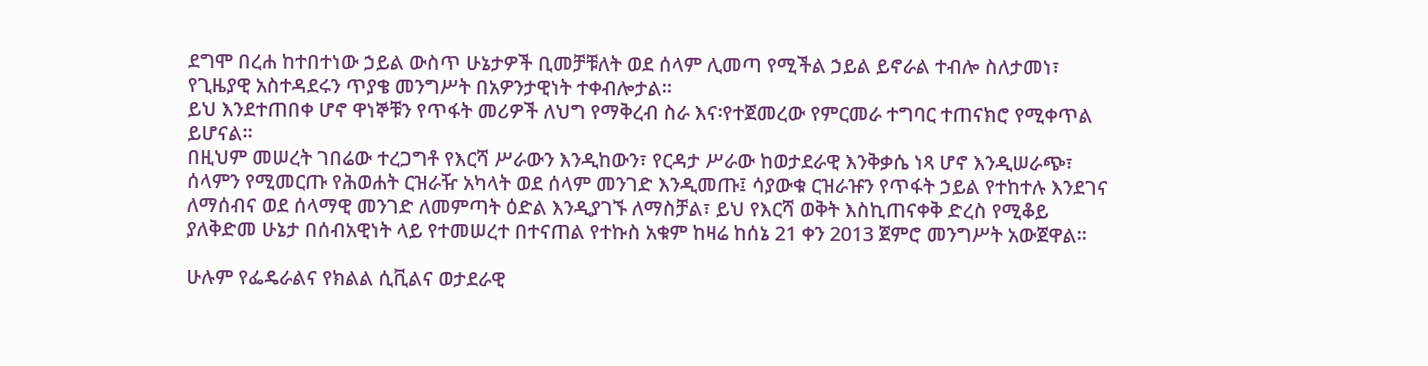ደግሞ በረሐ ከተበተነው ኃይል ውስጥ ሁኔታዎች ቢመቻቹለት ወደ ሰላም ሊመጣ የሚችል ኃይል ይኖራል ተብሎ ስለታመነ፣ የጊዜያዊ አስተዳደሩን ጥያቄ መንግሥት በአዎንታዊነት ተቀብሎታል፡፡
ይህ እንደተጠበቀ ሆኖ ዋነኞቹን የጥፋት መሪዎች ለህግ የማቅረብ ስራ እና፡የተጀመረው የምርመራ ተግባር ተጠናክሮ የሚቀጥል ይሆናል።
በዚህም መሠረት ገበሬው ተረጋግቶ የእርሻ ሥራውን እንዲከውን፣ የርዳታ ሥራው ከወታደራዊ እንቅቃሴ ነጻ ሆኖ እንዲሠራጭ፣ ሰላምን የሚመርጡ የሕወሐት ርዝራዥ አካላት ወደ ሰላም መንገድ እንዲመጡ፤ ሳያውቁ ርዝራዡን የጥፋት ኃይል የተከተሉ እንደገና ለማሰብና ወደ ሰላማዊ መንገድ ለመምጣት ዕድል እንዲያገኙ ለማስቻል፣ ይህ የእርሻ ወቅት እስኪጠናቀቅ ድረስ የሚቆይ ያለቅድመ ሁኔታ በሰብአዊነት ላይ የተመሠረተ በተናጠል የተኩስ አቁም ከዛሬ ከሰኔ 21 ቀን 2013 ጀምሮ መንግሥት አውጀዋል፡፡

ሁሉም የፌዴራልና የክልል ሲቪልና ወታደራዊ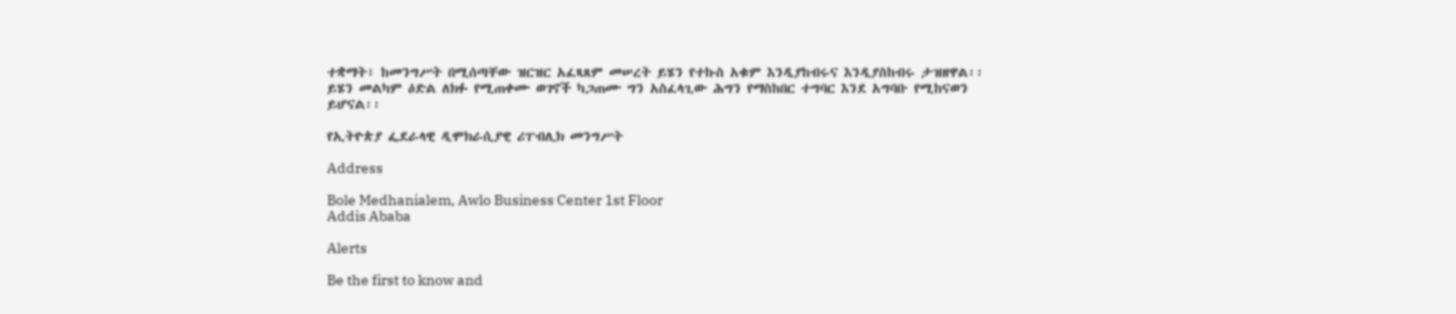ተቋማት፣ ከመንግሥት በሚሰጣቸው ዝርዝር አፈጻጸም መሠረት ይሄን የተኩስ አቁም እንዲያከብሩና እንዲያስከብሩ ታዝዘዋል፡፡ ይሄን መልካም ዕድል ለክፉ የሚጠቀሙ ወገኖች ካጋጠሙ ግን አስፈላጊው ሕግን የማስከበር ተግባር እንደ አግባቡ የሚከናወን ይሆናል፡፡

የኢትዮጵያ ፌደራላዊ ዲሞክራሲያዊ ሪፐብሊክ መንግሥት

Address

Bole Medhanialem, Awlo Business Center 1st Floor
Addis Ababa

Alerts

Be the first to know and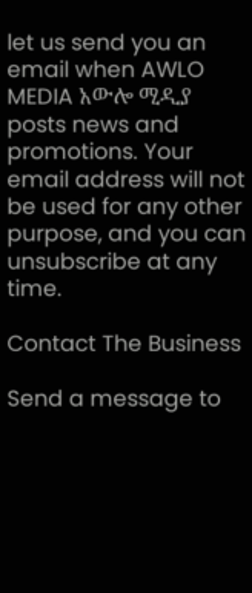let us send you an email when AWLO MEDIA አውሎ ሚዲያ posts news and promotions. Your email address will not be used for any other purpose, and you can unsubscribe at any time.

Contact The Business

Send a message to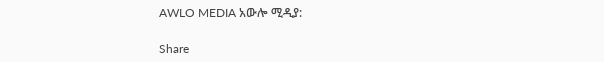AWLO MEDIA አውሎ ሚዲያ:

Share